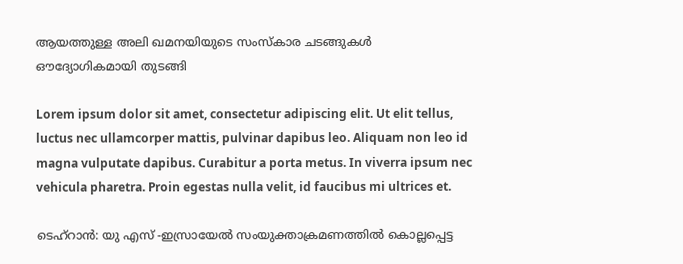ആയത്തുള്ള അലി ഖമനയിയുടെ സംസ്കാര ചടങ്ങുകൾ ഔദ്യോഗികമായി തുടങ്ങി

Lorem ipsum dolor sit amet, consectetur adipiscing elit. Ut elit tellus, luctus nec ullamcorper mattis, pulvinar dapibus leo. Aliquam non leo id magna vulputate dapibus. Curabitur a porta metus. In viverra ipsum nec vehicula pharetra. Proin egestas nulla velit, id faucibus mi ultrices et.

ടെഹ്‌റാൻ: യു എസ് -ഇസ്രായേൽ സംയുക്താക്രമണത്തിൽ കൊല്ലപ്പെട്ട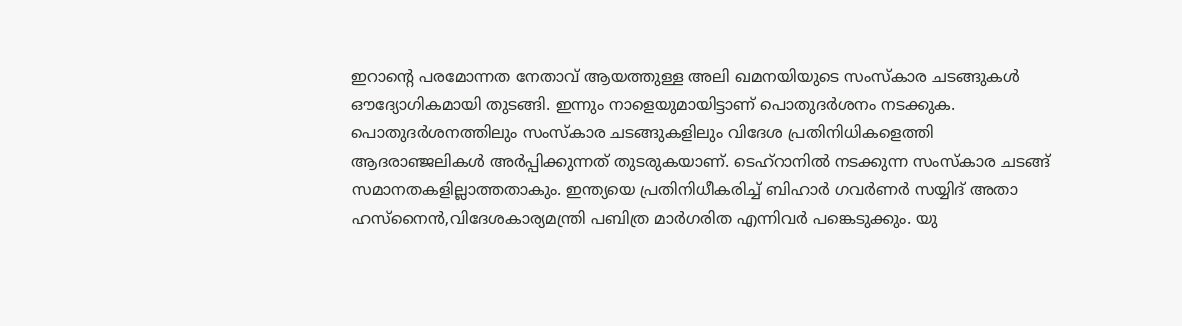ഇറാന്റെ പരമോന്നത നേതാവ് ആയത്തുള്ള അലി ഖമനയിയുടെ സംസ്കാര ചടങ്ങുകൾ ഔദ്യോഗികമായി തുടങ്ങി. ഇന്നും നാളെയുമായിട്ടാണ് പൊതുദർശനം നടക്കുക. പൊതുദർശനത്തിലും സംസ്കാര ചടങ്ങുകളിലും വിദേശ പ്രതിനിധികളെത്തി ആദരാഞ്ജലികൾ അർപ്പിക്കുന്നത് തുടരുകയാണ്. ടെഹ്റാനിൽ നടക്കുന്ന സംസ്കാര ചടങ്ങ് സമാനതകളില്ലാത്തതാകും. ഇന്ത്യയെ പ്രതിനിധീകരിച്ച് ബിഹാർ ഗവർണർ സയ്യിദ് അതാ ഹസ്നൈൻ,വിദേശകാര്യമന്ത്രി പബിത്ര മാർഗരിത എന്നിവർ പങ്കെടുക്കും. യു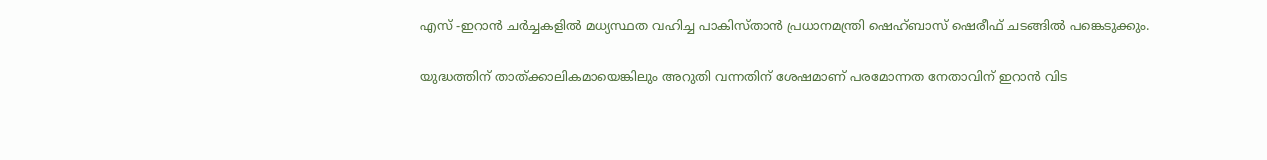എസ് -ഇറാൻ ചർച്ചകളിൽ മധ്യസ്ഥത വഹിച്ച പാകിസ്താൻ പ്രധാനമന്ത്രി ഷെഹ്ബാസ് ഷെരീഫ് ചടങ്ങിൽ പങ്കെടുക്കും.

യുദ്ധത്തിന് താത്ക്കാലികമായെങ്കിലും അറുതി വന്നതിന് ശേഷമാണ് പരമോന്നത നേതാവിന് ഇറാൻ വിട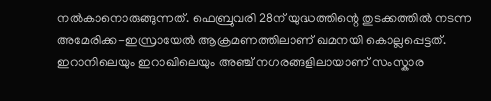നൽകാനൊരുങ്ങുന്നത്. ഫെബ്രുവരി 28ന് യുദ്ധത്തിന്റെ തുടക്കത്തിൽ നടന്ന അമേരിക്ക-ഇസ്രായേൽ ആക്രമണത്തിലാണ് ഖമനയി കൊല്ലപ്പെട്ടത്. ഇറാനിലെയും ഇറാഖിലെയും അഞ്ച് നഗരങ്ങളിലായാണ് സംസ്കാര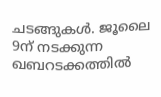ചടങ്ങുകൾ. ജൂലൈ 9ന് നടക്കുന്ന ഖബറടക്കത്തിൽ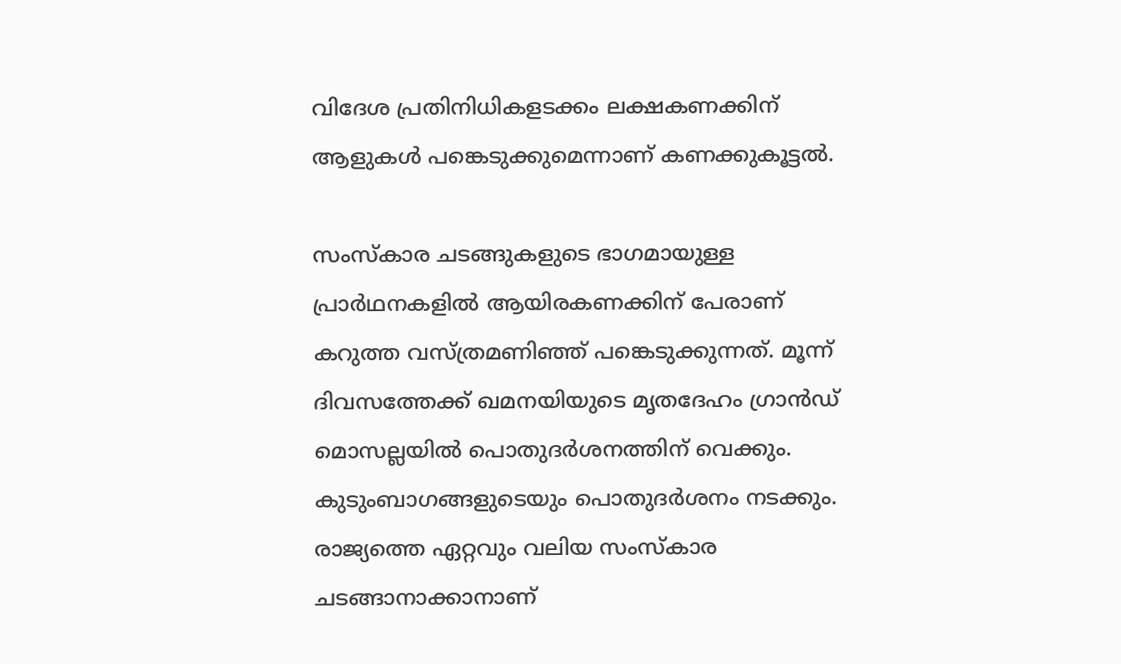വിദേശ പ്രതിനിധികളടക്കം ലക്ഷകണക്കിന് ആളുകൾ പങ്കെടുക്കുമെന്നാണ് കണക്കുകൂട്ടൽ.

സംസ്കാര ചടങ്ങുകളുടെ ഭാഗമായുള്ള പ്രാർഥനകളിൽ ആയിരകണക്കിന് പേരാണ് കറുത്ത വസ്ത്രമണിഞ്ഞ് പങ്കെടുക്കുന്നത്. മൂന്ന് ദിവസത്തേക്ക് ഖമനയിയുടെ മൃതദേഹം ഗ്രാൻഡ് മൊസല്ലയിൽ പൊതുദർശനത്തിന് വെക്കും. കുടുംബാഗങ്ങളുടെയും പൊതുദർശനം നടക്കും. രാജ്യത്തെ ഏറ്റവും വലിയ സംസ്കാര ചടങ്ങാനാക്കാനാണ്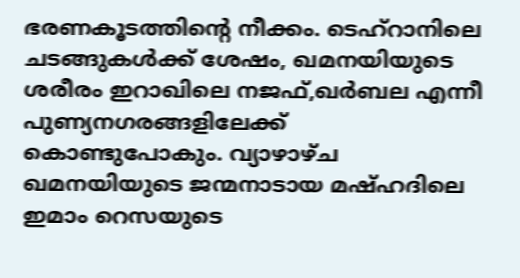ഭരണകൂടത്തിന്റെ നീക്കം. ടെഹ്റാനിലെ ചടങ്ങുകൾക്ക് ശേഷം, ഖമനയിയുടെ ശരീരം ഇറാഖിലെ നജഫ്,ഖർബല എന്നീ പുണ്യനഗരങ്ങളിലേക്ക് കൊണ്ടുപോകും. വ്യാഴാഴ്ച ഖമനയിയുടെ ജന്മനാടായ മഷ്ഹദിലെ ഇമാം റെസയുടെ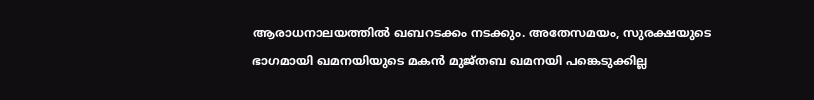ആരാധനാലയത്തിൽ ഖബറടക്കം നടക്കും. അതേസമയം, സുരക്ഷയുടെ ഭാഗമായി ഖമനയിയുടെ മകൻ മുജ്തബ ഖമനയി പങ്കെടുക്കില്ല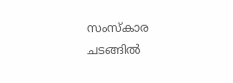സംസ്കാര ചടങ്ങിൽ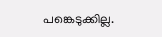പങ്കെടുക്കില്ല.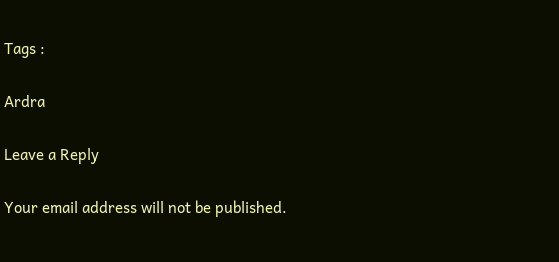Tags :

Ardra

Leave a Reply

Your email address will not be published.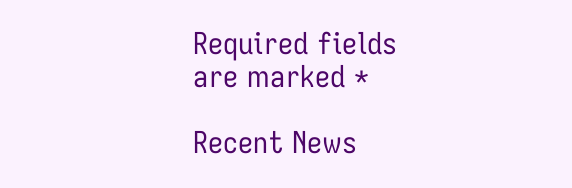Required fields are marked *

Recent News